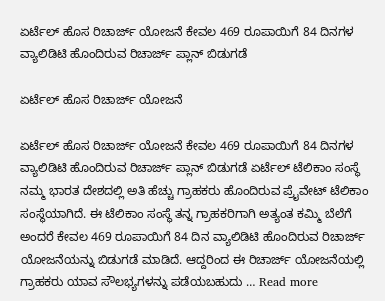ಏರ್ಟೆಲ್ ಹೊಸ ರಿಚಾರ್ಜ್ ಯೋಜನೆ ಕೇವಲ 469 ರೂಪಾಯಿಗೆ 84 ದಿನಗಳ ವ್ಯಾಲಿಡಿಟಿ ಹೊಂದಿರುವ ರಿಚಾರ್ಜ್ ಪ್ಲಾನ್ ಬಿಡುಗಡೆ

ಏರ್ಟೆಲ್ ಹೊಸ ರಿಚಾರ್ಜ್ ಯೋಜನೆ

ಏರ್ಟೆಲ್ ಹೊಸ ರಿಚಾರ್ಜ್ ಯೋಜನೆ ಕೇವಲ 469 ರೂಪಾಯಿಗೆ 84 ದಿನಗಳ ವ್ಯಾಲಿಡಿಟಿ ಹೊಂದಿರುವ ರಿಚಾರ್ಜ್ ಪ್ಲಾನ್ ಬಿಡುಗಡೆ ಏರ್ಟೆಲ್ ಟೆಲಿಕಾಂ ಸಂಸ್ಥೆ ನಮ್ಮ ಭಾರತ ದೇಶದಲ್ಲಿ ಅತಿ ಹೆಚ್ಚು ಗ್ರಾಹಕರು ಹೊಂದಿರುವ ಪ್ರೈವೇಟ್ ಟೆಲಿಕಾಂ ಸಂಸ್ಥೆಯಾಗಿದೆ. ಈ ಟೆಲಿಕಾಂ ಸಂಸ್ಥೆ ತನ್ನ ಗ್ರಾಹಕರಿಗಾಗಿ ಅತ್ಯಂತ ಕಮ್ಮಿ ಬೆಲೆಗೆ ಅಂದರೆ ಕೇವಲ 469 ರೂಪಾಯಿಗೆ 84 ದಿನ ವ್ಯಾಲಿಡಿಟಿ ಹೊಂದಿರುವ ರಿಚಾರ್ಜ್ ಯೋಜನೆಯನ್ನು ಬಿಡುಗಡೆ ಮಾಡಿದೆ. ಆದ್ದರಿಂದ ಈ ರಿಚಾರ್ಜ್ ಯೋಜನೆಯಲ್ಲಿ ಗ್ರಾಹಕರು ಯಾವ ಸೌಲಭ್ಯಗಳನ್ನು ಪಡೆಯಬಹುದು … Read more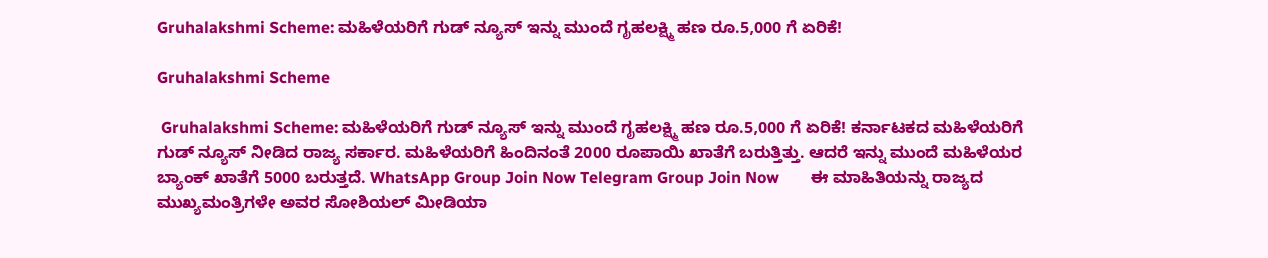Gruhalakshmi Scheme: ಮಹಿಳೆಯರಿಗೆ ಗುಡ್ ನ್ಯೂಸ್ ಇನ್ನು ಮುಂದೆ ಗೃಹಲಕ್ಷ್ಮಿ ಹಣ ರೂ.5,000 ಗೆ ಏರಿಕೆ!

Gruhalakshmi Scheme

 Gruhalakshmi Scheme: ಮಹಿಳೆಯರಿಗೆ ಗುಡ್ ನ್ಯೂಸ್ ಇನ್ನು ಮುಂದೆ ಗೃಹಲಕ್ಷ್ಮಿ ಹಣ ರೂ.5,000 ಗೆ ಏರಿಕೆ! ಕರ್ನಾಟಕದ ಮಹಿಳೆಯರಿಗೆ ಗುಡ್ ನ್ಯೂಸ್ ನೀಡಿದ ರಾಜ್ಯ ಸರ್ಕಾರ. ಮಹಿಳೆಯರಿಗೆ ಹಿಂದಿನಂತೆ 2000 ರೂಪಾಯಿ ಖಾತೆಗೆ ಬರುತ್ತಿತ್ತು. ಆದರೆ ಇನ್ನು ಮುಂದೆ ಮಹಿಳೆಯರ ಬ್ಯಾಂಕ್ ಖಾತೆಗೆ 5000 ಬರುತ್ತದೆ. WhatsApp Group Join Now Telegram Group Join Now        ಈ ಮಾಹಿತಿಯನ್ನು ರಾಜ್ಯದ ಮುಖ್ಯಮಂತ್ರಿಗಳೇ ಅವರ ಸೋಶಿಯಲ್ ಮೀಡಿಯಾ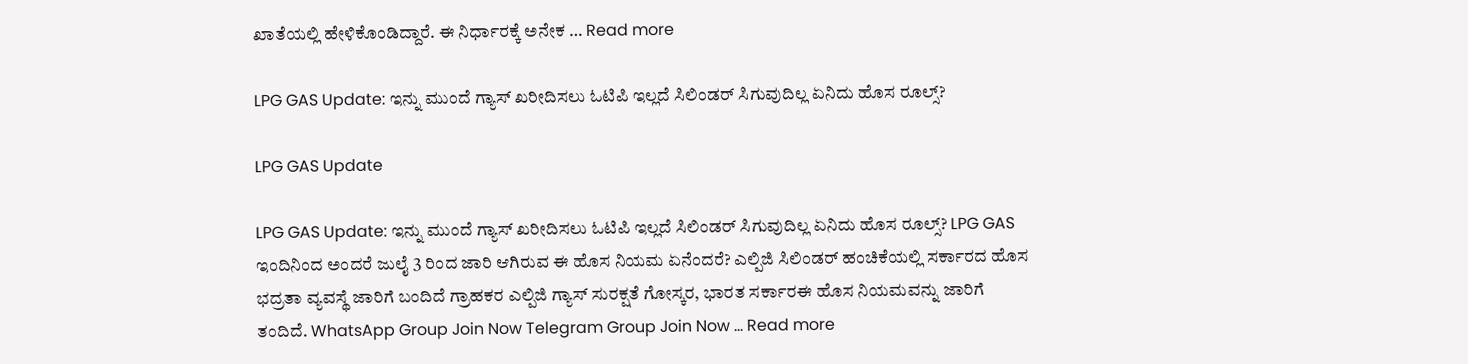ಖಾತೆಯಲ್ಲಿ ಹೇಳಿಕೊಂಡಿದ್ದಾರೆ. ಈ ನಿರ್ಧಾರಕ್ಕೆ ಅನೇಕ … Read more

LPG GAS Update: ಇನ್ನು ಮುಂದೆ ಗ್ಯಾಸ್ ಖರೀದಿಸಲು ಓಟಿಪಿ ಇಲ್ಲದೆ ಸಿಲಿಂಡರ್ ಸಿಗುವುದಿಲ್ಲ ಏನಿದು ಹೊಸ ರೂಲ್ಸ್?

LPG GAS Update

LPG GAS Update: ಇನ್ನು ಮುಂದೆ ಗ್ಯಾಸ್ ಖರೀದಿಸಲು ಓಟಿಪಿ ಇಲ್ಲದೆ ಸಿಲಿಂಡರ್ ಸಿಗುವುದಿಲ್ಲ ಏನಿದು ಹೊಸ ರೂಲ್ಸ್? LPG GAS ಇಂದಿನಿಂದ ಅಂದರೆ ಜುಲೈ 3 ರಿಂದ ಜಾರಿ ಆಗಿರುವ ಈ ಹೊಸ ನಿಯಮ ಏನೆಂದರೆ? ಎಲ್ಪಿಜಿ ಸಿಲಿಂಡರ್ ಹಂಚಿಕೆಯಲ್ಲಿ ಸರ್ಕಾರದ ಹೊಸ ಭದ್ರತಾ ವ್ಯವಸ್ಥೆ ಜಾರಿಗೆ ಬಂದಿದೆ ಗ್ರಾಹಕರ ಎಲ್ಪಿಜಿ ಗ್ಯಾಸ್ ಸುರಕ್ಷತೆ ಗೋಸ್ಕರ, ಭಾರತ ಸರ್ಕಾರಈ ಹೊಸ ನಿಯಮವನ್ನು ಜಾರಿಗೆ ತಂದಿದೆ. WhatsApp Group Join Now Telegram Group Join Now … Read more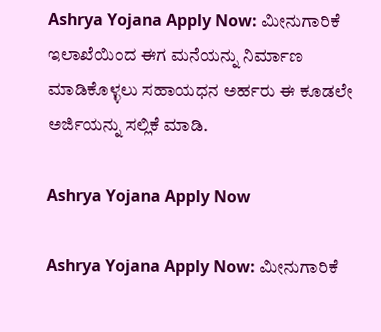Ashrya Yojana Apply Now: ಮೀನುಗಾರಿಕೆ ಇಲಾಖೆಯಿಂದ ಈಗ ಮನೆಯನ್ನು ನಿರ್ಮಾಣ ಮಾಡಿಕೊಳ್ಳಲು ಸಹಾಯಧನ ಅರ್ಹರು ಈ ಕೂಡಲೇ ಅರ್ಜಿಯನ್ನು ಸಲ್ಲಿಕೆ ಮಾಡಿ.

Ashrya Yojana Apply Now

Ashrya Yojana Apply Now: ಮೀನುಗಾರಿಕೆ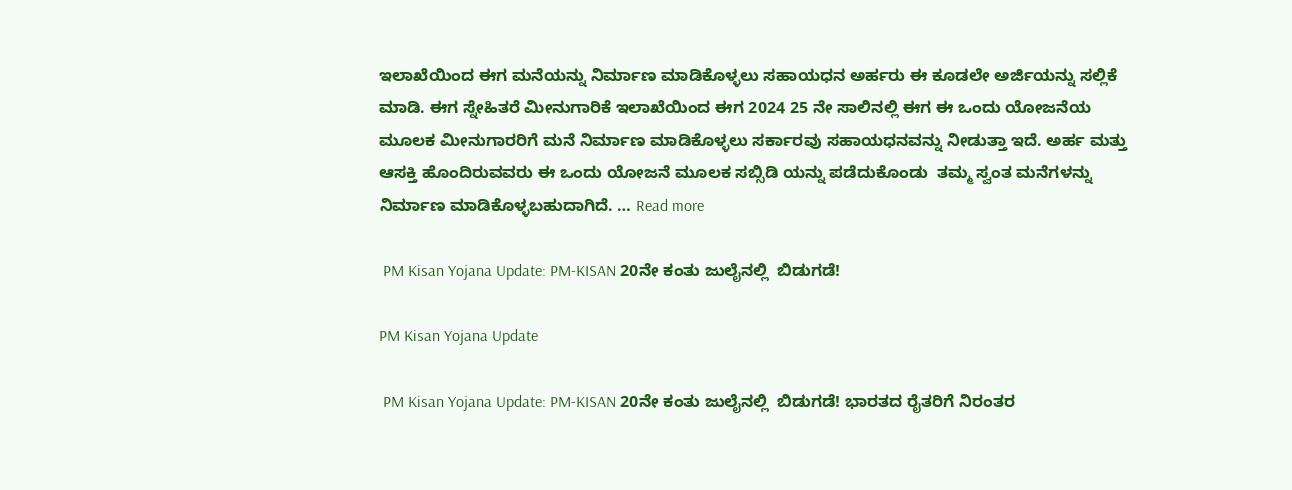ಇಲಾಖೆಯಿಂದ ಈಗ ಮನೆಯನ್ನು ನಿರ್ಮಾಣ ಮಾಡಿಕೊಳ್ಳಲು ಸಹಾಯಧನ ಅರ್ಹರು ಈ ಕೂಡಲೇ ಅರ್ಜಿಯನ್ನು ಸಲ್ಲಿಕೆ ಮಾಡಿ. ಈಗ ಸ್ನೇಹಿತರೆ ಮೀನುಗಾರಿಕೆ ಇಲಾಖೆಯಿಂದ ಈಗ 2024 25 ನೇ ಸಾಲಿನಲ್ಲಿ ಈಗ ಈ ಒಂದು ಯೋಜನೆಯ ಮೂಲಕ ಮೀನುಗಾರರಿಗೆ ಮನೆ ನಿರ್ಮಾಣ ಮಾಡಿಕೊಳ್ಳಲು ಸರ್ಕಾರವು ಸಹಾಯಧನವನ್ನು ನೀಡುತ್ತಾ ಇದೆ. ಅರ್ಹ ಮತ್ತು ಆಸಕ್ತಿ ಹೊಂದಿರುವವರು ಈ ಒಂದು ಯೋಜನೆ ಮೂಲಕ ಸಬ್ಸಿಡಿ ಯನ್ನು ಪಡೆದುಕೊಂಡು  ತಮ್ಮ ಸ್ವಂತ ಮನೆಗಳನ್ನು ನಿರ್ಮಾಣ ಮಾಡಿಕೊಳ್ಳಬಹುದಾಗಿದೆ. … Read more

 PM Kisan Yojana Update: PM-KISAN 20ನೇ ಕಂತು ಜುಲೈನಲ್ಲಿ  ಬಿಡುಗಡೆ!

PM Kisan Yojana Update

 PM Kisan Yojana Update: PM-KISAN 20ನೇ ಕಂತು ಜುಲೈನಲ್ಲಿ  ಬಿಡುಗಡೆ! ಭಾರತದ ರೈತರಿಗೆ ನಿರಂತರ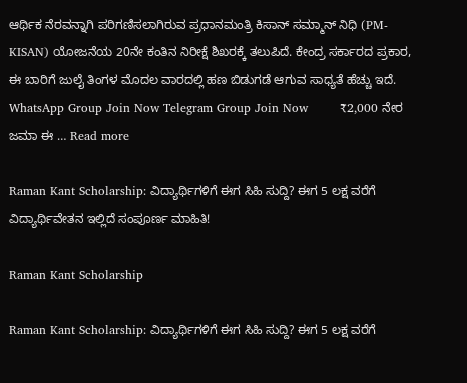ಆರ್ಥಿಕ ನೆರವನ್ನಾಗಿ ಪರಿಗಣಿಸಲಾಗಿರುವ ಪ್ರಧಾನಮಂತ್ರಿ ಕಿಸಾನ್ ಸಮ್ಮಾನ್ ನಿಧಿ (PM-KISAN) ಯೋಜನೆಯ 20ನೇ ಕಂತಿನ ನಿರೀಕ್ಷೆ ಶಿಖರಕ್ಕೆ ತಲುಪಿದೆ. ಕೇಂದ್ರ ಸರ್ಕಾರದ ಪ್ರಕಾರ, ಈ ಬಾರಿಗೆ ಜುಲೈ ತಿಂಗಳ ಮೊದಲ ವಾರದಲ್ಲಿ ಹಣ ಬಿಡುಗಡೆ ಆಗುವ ಸಾಧ್ಯತೆ ಹೆಚ್ಚು ಇದೆ. WhatsApp Group Join Now Telegram Group Join Now        ₹2,000 ನೇರ ಜಮಾ ಈ … Read more

Raman Kant Scholarship: ವಿದ್ಯಾರ್ಥಿಗಳಿಗೆ ಈಗ ಸಿಹಿ ಸುದ್ದಿ? ಈಗ 5 ಲಕ್ಷ ವರೆಗೆ ವಿದ್ಯಾರ್ಥಿವೇತನ ಇಲ್ಲಿದೆ ಸಂಪೂರ್ಣ ಮಾಹಿತಿ!

Raman Kant Scholarship

Raman Kant Scholarship: ವಿದ್ಯಾರ್ಥಿಗಳಿಗೆ ಈಗ ಸಿಹಿ ಸುದ್ದಿ? ಈಗ 5 ಲಕ್ಷ ವರೆಗೆ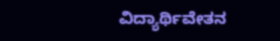ವಿದ್ಯಾರ್ಥಿವೇತನ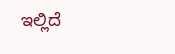ಇಲ್ಲಿದೆ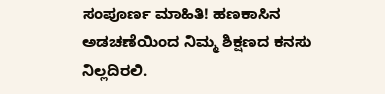ಸಂಪೂರ್ಣ ಮಾಹಿತಿ! ಹಣಕಾಸಿನ ಅಡಚಣೆಯಿಂದ ನಿಮ್ಮ ಶಿಕ್ಷಣದ ಕನಸು ನಿಲ್ಲದಿರಲಿ.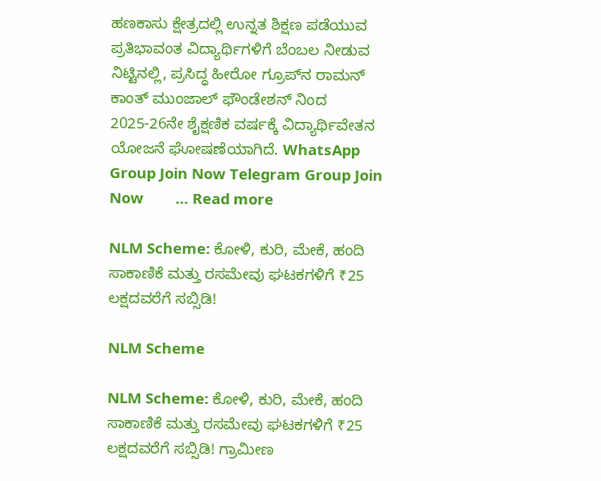ಹಣಕಾಸು ಕ್ಷೇತ್ರದಲ್ಲಿ ಉನ್ನತ ಶಿಕ್ಷಣ ಪಡೆಯುವ ಪ್ರತಿಭಾವಂತ ವಿದ್ಯಾರ್ಥಿಗಳಿಗೆ ಬೆಂಬಲ ನೀಡುವ ನಿಟ್ಟಿನಲ್ಲಿ, ಪ್ರಸಿದ್ಧ ಹೀರೋ ಗ್ರೂಪ್‌ನ ರಾಮನ್ ಕಾಂತ್ ಮುಂಜಾಲ್ ಫೌಂಡೇಶನ್ ನಿಂದ 2025-26ನೇ ಶೈಕ್ಷಣಿಕ ವರ್ಷಕ್ಕೆ ವಿದ್ಯಾರ್ಥಿವೇತನ ಯೋಜನೆ ಘೋಷಣೆಯಾಗಿದೆ. WhatsApp Group Join Now Telegram Group Join Now        … Read more

NLM Scheme: ಕೋಳಿ, ಕುರಿ, ಮೇಕೆ, ಹಂದಿ ಸಾಕಾಣಿಕೆ ಮತ್ತು ರಸಮೇವು ಘಟಕಗಳಿಗೆ ₹25 ಲಕ್ಷದವರೆಗೆ ಸಬ್ಸಿಡಿ!

NLM Scheme

NLM Scheme: ಕೋಳಿ, ಕುರಿ, ಮೇಕೆ, ಹಂದಿ ಸಾಕಾಣಿಕೆ ಮತ್ತು ರಸಮೇವು ಘಟಕಗಳಿಗೆ ₹25 ಲಕ್ಷದವರೆಗೆ ಸಬ್ಸಿಡಿ! ಗ್ರಾಮೀಣ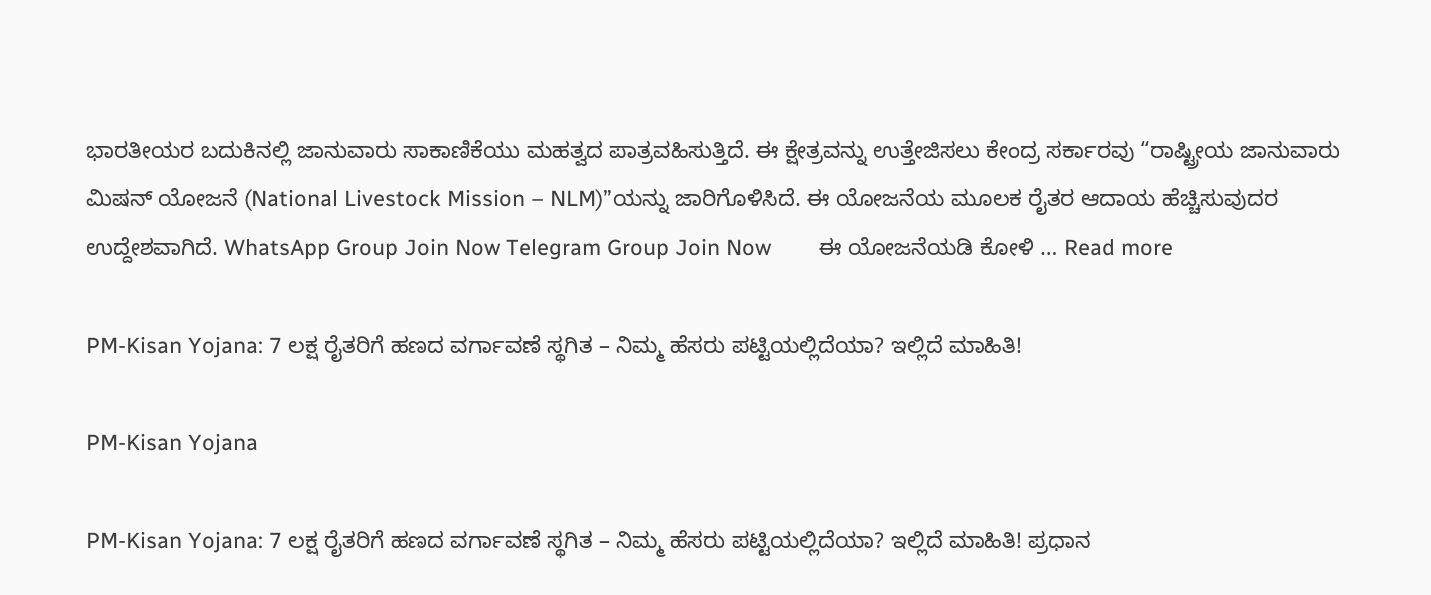ಭಾರತೀಯರ ಬದುಕಿನಲ್ಲಿ ಜಾನುವಾರು ಸಾಕಾಣಿಕೆಯು ಮಹತ್ವದ ಪಾತ್ರವಹಿಸುತ್ತಿದೆ. ಈ ಕ್ಷೇತ್ರವನ್ನು ಉತ್ತೇಜಿಸಲು ಕೇಂದ್ರ ಸರ್ಕಾರವು “ರಾಷ್ಟ್ರೀಯ ಜಾನುವಾರು ಮಿಷನ್ ಯೋಜನೆ (National Livestock Mission – NLM)”ಯನ್ನು ಜಾರಿಗೊಳಿಸಿದೆ. ಈ ಯೋಜನೆಯ ಮೂಲಕ ರೈತರ ಆದಾಯ ಹೆಚ್ಚಿಸುವುದರ ಉದ್ದೇಶವಾಗಿದೆ. WhatsApp Group Join Now Telegram Group Join Now        ಈ ಯೋಜನೆಯಡಿ ಕೋಳಿ … Read more

PM-Kisan Yojana: 7 ಲಕ್ಷ ರೈತರಿಗೆ ಹಣದ ವರ್ಗಾವಣೆ ಸ್ಥಗಿತ – ನಿಮ್ಮ ಹೆಸರು ಪಟ್ಟಿಯಲ್ಲಿದೆಯಾ? ಇಲ್ಲಿದೆ ಮಾಹಿತಿ!

PM-Kisan Yojana

PM-Kisan Yojana: 7 ಲಕ್ಷ ರೈತರಿಗೆ ಹಣದ ವರ್ಗಾವಣೆ ಸ್ಥಗಿತ – ನಿಮ್ಮ ಹೆಸರು ಪಟ್ಟಿಯಲ್ಲಿದೆಯಾ? ಇಲ್ಲಿದೆ ಮಾಹಿತಿ! ಪ್ರಧಾನ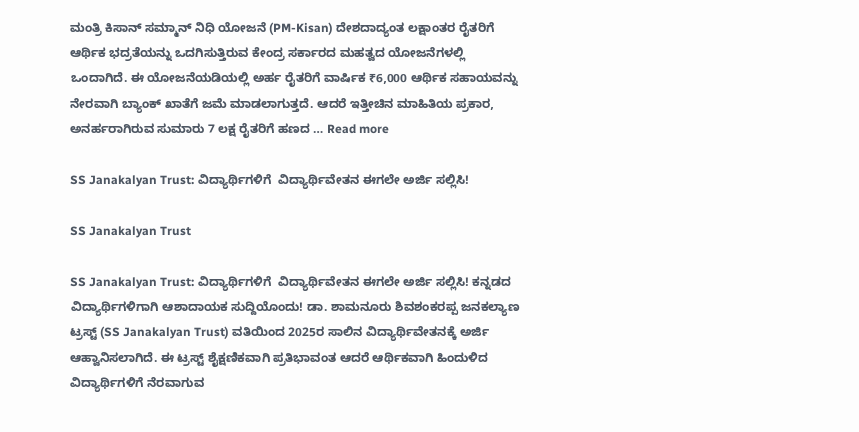ಮಂತ್ರಿ ಕಿಸಾನ್ ಸಮ್ಮಾನ್ ನಿಧಿ ಯೋಜನೆ (PM-Kisan) ದೇಶದಾದ್ಯಂತ ಲಕ್ಷಾಂತರ ರೈತರಿಗೆ ಆರ್ಥಿಕ ಭದ್ರತೆಯನ್ನು ಒದಗಿಸುತ್ತಿರುವ ಕೇಂದ್ರ ಸರ್ಕಾರದ ಮಹತ್ವದ ಯೋಜನೆಗಳಲ್ಲಿ ಒಂದಾಗಿದೆ. ಈ ಯೋಜನೆಯಡಿಯಲ್ಲಿ ಅರ್ಹ ರೈತರಿಗೆ ವಾರ್ಷಿಕ ₹6,000 ಆರ್ಥಿಕ ಸಹಾಯವನ್ನು ನೇರವಾಗಿ ಬ್ಯಾಂಕ್ ಖಾತೆಗೆ ಜಮೆ ಮಾಡಲಾಗುತ್ತದೆ. ಆದರೆ ಇತ್ತೀಚಿನ ಮಾಹಿತಿಯ ಪ್ರಕಾರ, ಅನರ್ಹರಾಗಿರುವ ಸುಮಾರು 7 ಲಕ್ಷ ರೈತರಿಗೆ ಹಣದ … Read more

SS Janakalyan Trust: ವಿದ್ಯಾರ್ಥಿಗಳಿಗೆ  ವಿದ್ಯಾರ್ಥಿವೇತನ ಈಗಲೇ ಅರ್ಜಿ ಸಲ್ಲಿಸಿ!

SS Janakalyan Trust

SS Janakalyan Trust: ವಿದ್ಯಾರ್ಥಿಗಳಿಗೆ  ವಿದ್ಯಾರ್ಥಿವೇತನ ಈಗಲೇ ಅರ್ಜಿ ಸಲ್ಲಿಸಿ! ಕನ್ನಡದ ವಿದ್ಯಾರ್ಥಿಗಳಿಗಾಗಿ ಆಶಾದಾಯಕ ಸುದ್ದಿಯೊಂದು! ಡಾ. ಶಾಮನೂರು ಶಿವಶಂಕರಪ್ಪ ಜನಕಲ್ಯಾಣ ಟ್ರಸ್ಟ್ (SS Janakalyan Trust) ವತಿಯಿಂದ 2025ರ ಸಾಲಿನ ವಿದ್ಯಾರ್ಥಿವೇತನಕ್ಕೆ ಅರ್ಜಿ ಆಹ್ವಾನಿಸಲಾಗಿದೆ. ಈ ಟ್ರಸ್ಟ್ ಶೈಕ್ಷಣಿಕವಾಗಿ ಪ್ರತಿಭಾವಂತ ಆದರೆ ಆರ್ಥಿಕವಾಗಿ ಹಿಂದುಳಿದ ವಿದ್ಯಾರ್ಥಿಗಳಿಗೆ ನೆರವಾಗುವ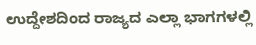ಉದ್ದೇಶದಿಂದ ರಾಜ್ಯದ ಎಲ್ಲಾ ಭಾಗಗಳಲ್ಲಿ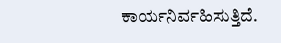ಕಾರ್ಯನಿರ್ವಹಿಸುತ್ತಿದೆ.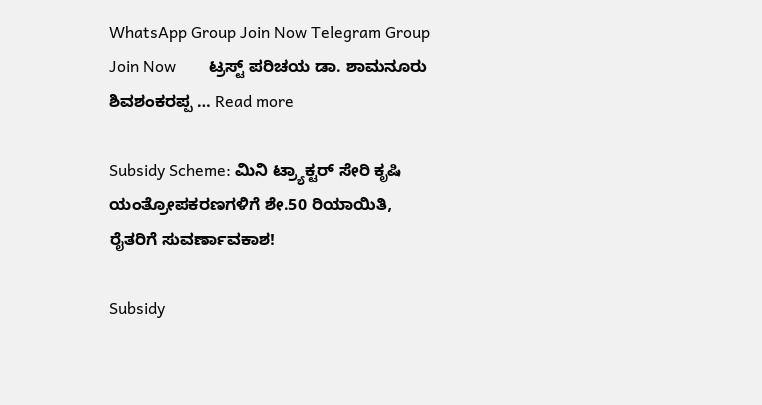WhatsApp Group Join Now Telegram Group Join Now        ಟ್ರಸ್ಟ್ ಪರಿಚಯ ಡಾ. ಶಾಮನೂರು ಶಿವಶಂಕರಪ್ಪ … Read more

Subsidy Scheme: ಮಿನಿ ಟ್ರ್ಯಾಕ್ಟರ್ ಸೇರಿ ಕೃಷಿ ಯಂತ್ರೋಪಕರಣಗಳಿಗೆ ಶೇ.50 ರಿಯಾಯಿತಿ, ರೈತರಿಗೆ ಸುವರ್ಣಾವಕಾಶ!

Subsidy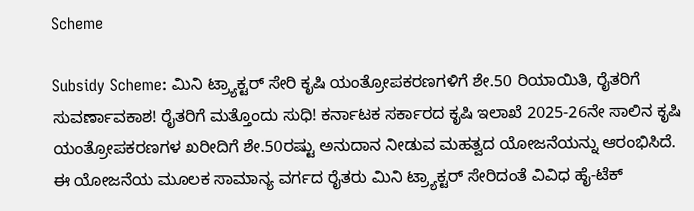Scheme

Subsidy Scheme: ಮಿನಿ ಟ್ರ್ಯಾಕ್ಟರ್ ಸೇರಿ ಕೃಷಿ ಯಂತ್ರೋಪಕರಣಗಳಿಗೆ ಶೇ.50 ರಿಯಾಯಿತಿ, ರೈತರಿಗೆ ಸುವರ್ಣಾವಕಾಶ! ರೈತರಿಗೆ ಮತ್ತೊಂದು ಸುಧಿ! ಕರ್ನಾಟಕ ಸರ್ಕಾರದ ಕೃಷಿ ಇಲಾಖೆ 2025-26ನೇ ಸಾಲಿನ ಕೃಷಿ ಯಂತ್ರೋಪಕರಣಗಳ ಖರೀದಿಗೆ ಶೇ.50ರಷ್ಟು ಅನುದಾನ ನೀಡುವ ಮಹತ್ವದ ಯೋಜನೆಯನ್ನು ಆರಂಭಿಸಿದೆ. ಈ ಯೋಜನೆಯ ಮೂಲಕ ಸಾಮಾನ್ಯ ವರ್ಗದ ರೈತರು ಮಿನಿ ಟ್ರ್ಯಾಕ್ಟರ್ ಸೇರಿದಂತೆ ವಿವಿಧ ಹೈ-ಟೆಕ್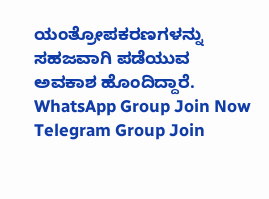ಯಂತ್ರೋಪಕರಣಗಳನ್ನು ಸಹಜವಾಗಿ ಪಡೆಯುವ ಅವಕಾಶ ಹೊಂದಿದ್ದಾರೆ. WhatsApp Group Join Now Telegram Group Join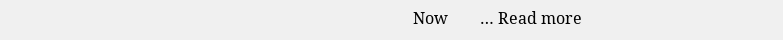Now        … Read more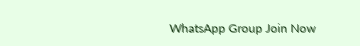WhatsApp Group Join Now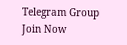Telegram Group Join Now